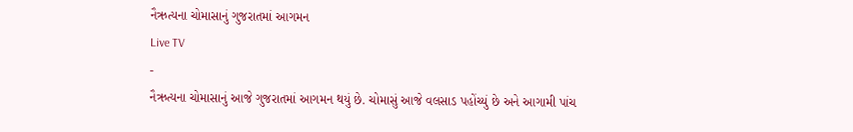નૈઋત્યના ચોમાસાનું ગુજરાતમાં આગમન
Live TV
-
નૈઋત્યના ચોમાસાનું આજે ગુજરાતમાં આગમન થયું છે. ચોમાસું આજે વલસાડ પહોંચ્યું છે અને આગામી પાંચ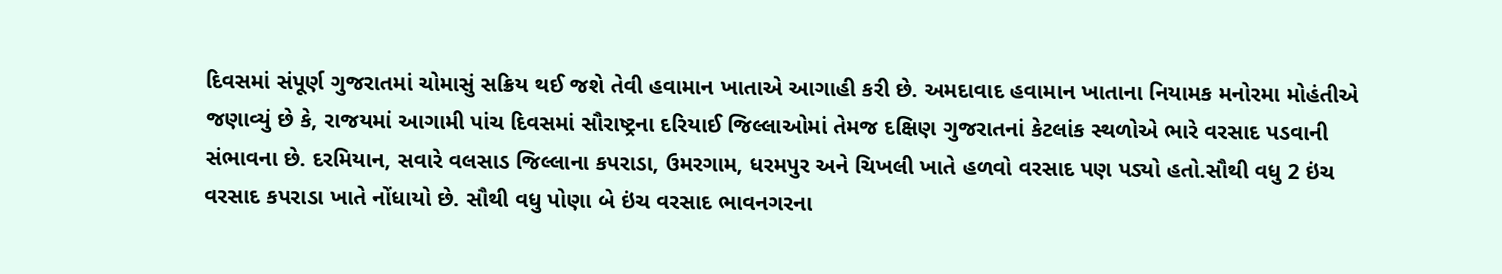દિવસમાં સંપૂર્ણ ગુજરાતમાં ચોમાસું સક્રિય થઈ જશે તેવી હવામાન ખાતાએ આગાહી કરી છે. અમદાવાદ હવામાન ખાતાના નિયામક મનોરમા મોહંતીએ જણાવ્યું છે કે, રાજયમાં આગામી પાંચ દિવસમાં સૌરાષ્ટ્રના દરિયાઈ જિલ્લાઓમાં તેમજ દક્ષિણ ગુજરાતનાં કેટલાંક સ્થળોએ ભારે વરસાદ પડવાની સંભાવના છે. દરમિયાન, સવારે વલસાડ જિલ્લાના કપરાડા, ઉમરગામ, ધરમપુર અને ચિખલી ખાતે હળવો વરસાદ પણ પડ્યો હતો.સૌથી વધુ 2 ઇંચ વરસાદ કપરાડા ખાતે નોંધાયો છે. સૌથી વધુ પોણા બે ઇંચ વરસાદ ભાવનગરના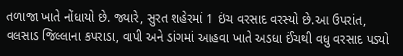તળાજા ખાતે નોંધાયો છે. જ્યારે, સુરત શહેરમાં 1 ઇંચ વરસાદ વરસ્યો છે.આ ઉપરાંત, વલસાડ જિલ્લાના કપરાડા, વાપી અને ડાંગમાં આહવા ખાતે અડધા ઈંચથી વધુ વરસાદ પડ્યો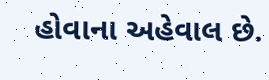હોવાના અહેવાલ છે.